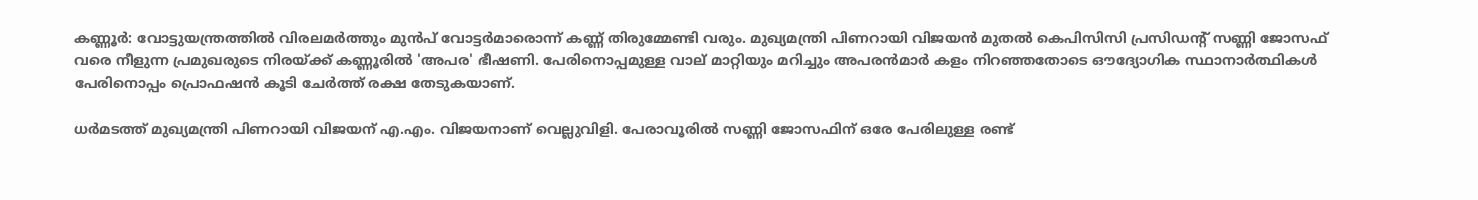കണ്ണൂർ: വോട്ടുയന്ത്രത്തിൽ വിരലമർത്തും മുൻപ് വോട്ടർമാരൊന്ന് കണ്ണ് തിരുമ്മേണ്ടി വരും. മുഖ്യമന്ത്രി പിണറായി വിജയൻ മുതൽ കെപിസിസി പ്രസിഡന്റ് സണ്ണി ജോസഫ് വരെ നീളുന്ന പ്രമുഖരുടെ നിരയ്ക്ക് കണ്ണൂരിൽ 'അപര' ഭീഷണി. പേരിനൊപ്പമുള്ള വാല് മാറ്റിയും മറിച്ചും അപരൻമാർ കളം നിറഞ്ഞതോടെ ഔദ്യോഗിക സ്ഥാനാർത്ഥികൾ പേരിനൊപ്പം പ്രൊഫഷൻ കൂടി ചേർത്ത് രക്ഷ തേടുകയാണ്.

ധർമടത്ത് മുഖ്യമന്ത്രി പിണറായി വിജയന് എ.എം. വിജയനാണ് വെല്ലുവിളി. പേരാവൂരിൽ സണ്ണി ജോസഫിന് ഒരേ പേരിലുള്ള രണ്ട്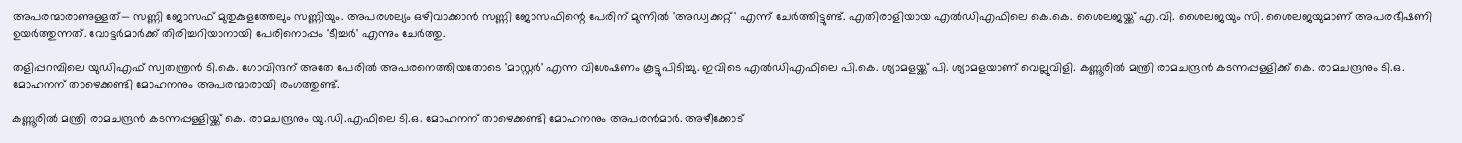അപരന്മാരാണുള്ളത്— സണ്ണി ജോസഫ് മുതുകുളത്തേലും സണ്ണിയും. അപരശല്യം ഒഴിവാക്കാൻ സണ്ണി ജോസഫിന്റെ പേരിന് മുന്നിൽ 'അഡ്വക്കറ്റ്' എന്ന് ചേർത്തിട്ടുണ്ട്. എതിരാളിയായ എൽഡിഎഫിലെ കെ.കെ. ശൈലജയ്ക്ക് എ.വി. ശൈലജയും സി. ശൈലജയുമാണ് അപരഭീഷണി ഉയർത്തുന്നത്. വോട്ടർമാർക്ക് തിരിച്ചറിയാനായി പേരിനൊപ്പം 'ടീച്ചർ' എന്നും ചേർത്തു.

തളിപ്പറമ്പിലെ യുഡിഎഫ് സ്വതന്ത്രൻ ടി.കെ. ഗോവിന്ദന് അതേ പേരിൽ അപരനെത്തിയതോടെ 'മാസ്റ്റർ' എന്ന വിശേഷണം കൂട്ടുപിടിച്ചു. ഇവിടെ എൽഡിഎഫിലെ പി.കെ. ശ്യാമളയ്ക്ക് പി. ശ്യാമളയാണ് വെല്ലുവിളി. കണ്ണൂരിൽ മന്ത്രി രാമചന്ദ്രൻ കടന്നപ്പള്ളിക്ക് കെ. രാമചന്ദ്രനും ടി.ഒ. മോഹനന് താഴെക്കണ്ടി മോഹനനും അപരന്മാരായി രംഗത്തുണ്ട്.

കണ്ണൂരിൽ മന്ത്രി രാമചന്ദ്രൻ കടന്നപ്പള്ളിയ്ക്ക് കെ. രാമചന്ദ്രനും യു.ഡി.എഫിലെ ടി.ഒ. മോഹനന് താഴെക്കണ്ടി മോഹനനും അപരൻമാർ. അഴീക്കോട്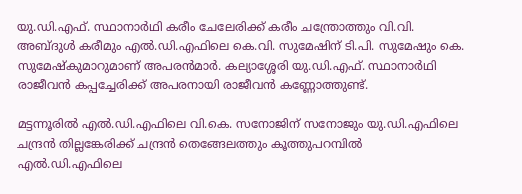യു.ഡി.എഫ്. സ്ഥാനാർഥി കരീം ചേലേരിക്ക്‌ കരീം ചന്ത്രോത്തും വി.വി. അബ്ദുൾ കരീമും എൽ.ഡി.എഫിലെ കെ.വി. സുമേഷിന് ടി.പി. സുമേഷും കെ. സുമേഷ്‌കുമാറുമാണ് അപരൻമാർ. കല്യാശ്ശേരി യു.ഡി.എഫ്. സ്ഥാനാർഥി രാജീവൻ കപ്പച്ചേരിക്ക്‌ അപരനായി രാജീവൻ കണ്ണോത്തുണ്ട്.

മട്ടന്നൂരിൽ എൽ.ഡി.എഫിലെ വി.കെ. സനോജിന് സനോജും യു.ഡി.എഫിലെ ചന്ദ്രൻ തില്ലങ്കേരിക്ക്‌ ചന്ദ്രൻ തെങ്ങേലത്തും കൂത്തുപറമ്പിൽ എൽ.ഡി.എഫിലെ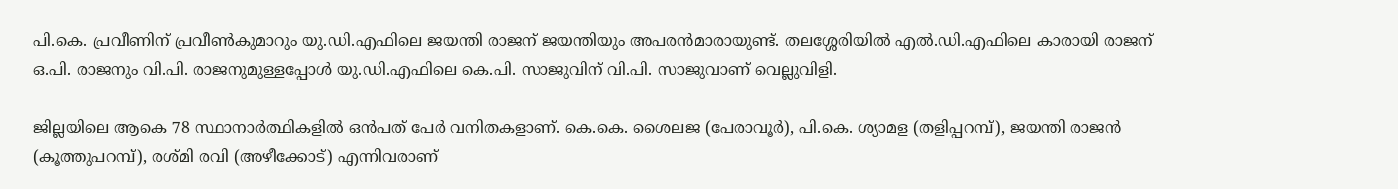പി.കെ. പ്രവീണിന് പ്രവീൺകുമാറും യു.ഡി.എഫിലെ ജയന്തി രാജന് ജയന്തിയും അപരൻമാരായുണ്ട്. തലശ്ശേരിയിൽ എൽ.ഡി.എഫിലെ കാരായി രാജന് ഒ.പി. രാജനും വി.പി. രാജനുമുള്ളപ്പോൾ യു.ഡി.എഫിലെ കെ.പി. സാജുവിന് വി.പി. സാജുവാണ് വെല്ലുവിളി.

ജില്ലയിലെ ആകെ 78 സ്ഥാനാർത്ഥികളിൽ ഒൻപത് പേർ വനിതകളാണ്. കെ.കെ. ശൈലജ (പേരാവൂർ), പി.കെ. ശ്യാമള (തളിപ്പറമ്പ്), ജയന്തി രാജൻ (കൂത്തുപറമ്പ്), രശ്മി രവി (അഴീക്കോട്) എന്നിവരാണ്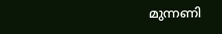മുന്നണി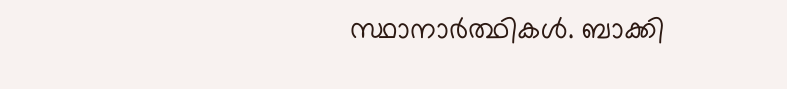സ്ഥാനാർത്ഥികൾ. ബാക്കി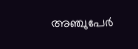അഞ്ചുപേർ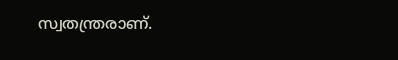സ്വതന്ത്രരാണ്.